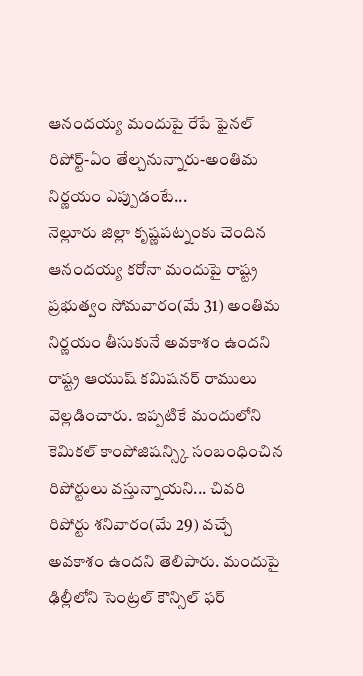ఆనందయ్య మందుపై రేపే ఫైనల్ రిపోర్ట్-ఏం తేల్చనున్నారు-అంతిమ నిర్ణయం ఎప్పుడంటే...
నెల్లూరు జిల్లా కృష్ణపట్నంకు చెందిన ఆనందయ్య కరోనా మందుపై రాష్ట్ర ప్రభుత్వం సోమవారం(మే 31) అంతిమ నిర్ణయం తీసుకునే అవకాశం ఉందని రాష్ట్ర ఆయుష్ కమిషనర్ రాములు వెల్లడించారు. ఇప్పటికే మందులోని కెమికల్ కాంపోజిషన్స్కి సంబంధించిన రిపోర్టులు వస్తున్నాయని... చివరి రిపోర్టు శనివారం(మే 29) వచ్చే అవకాశం ఉందని తెలిపారు. మందుపై ఢిల్లీలోని సెంట్రల్ కౌన్సిల్ ఫర్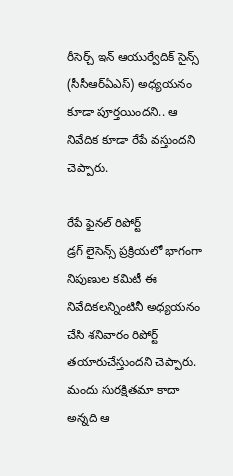రీసెర్చ్ ఇన్ ఆయుర్వేదిక్ సైన్స్ (సీసీఆర్ఏఎస్) అధ్యయనం కూడా పూర్తయిందని.. ఆ నివేదిక కూడా రేపే వస్తుందని చెప్పారు.

రేపే ఫైనల్ రిపోర్ట్
డ్రగ్ లైసెన్స్ ప్రక్రియలో భాగంగా నిపుణుల కమిటీ ఈ నివేదికలన్నింటినీ అధ్యయనం చేసి శనివారం రిపోర్ట్ తయారుచేస్తుందని చెప్పారు. మందు సురక్షితమా కాదా అన్నది ఆ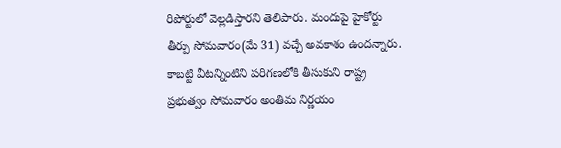రిపోర్టులో వెల్లడిస్తారని తెలిపారు. మందుపై హైకోర్టు తీర్పు సోమవారం(మే 31) వచ్చే అవకాశం ఉందన్నారు. కాబట్టి వీటన్నింటిని పరిగణలోకి తీసుకుని రాష్ట్ర ప్రభుత్వం సోమవారం అంతిమ నిర్ణయం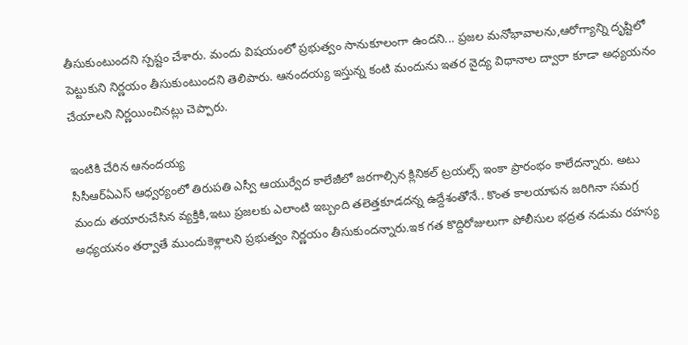తీసుకుంటుందని స్పష్టం చేశారు. మందు విషయంలో ప్రభుత్వం సానుకూలంగా ఉందని... ప్రజల మనోభావాలను,ఆరోగ్యాన్ని దృష్టిలో పెట్టుకుని నిర్ణయం తీసుకుంటుందని తెలిపారు. ఆనందయ్య ఇస్తున్న కంటి మందును ఇతర వైద్య విధానాల ద్వారా కూడా అధ్యయనం చేయాలని నిర్ణయించినట్లు చెప్పారు.

ఇంటికి చేరిన ఆనందయ్య
సీసీఆర్ఏఎస్ ఆధ్వర్యంలో తిరుపతి ఎస్వీ ఆయుర్వేద కాలేజీలో జరగాల్సిన క్లినికల్ ట్రయల్స్ ఇంకా ప్రారంభం కాలేదన్నారు. అటు మందు తయారుచేసిన వ్యక్తికి,ఇటు ప్రజలకు ఎలాంటి ఇబ్బంది తలెత్తకూడదన్న ఉద్దేశంతోనే.. కొంత కాలయాపన జరిగినా సమగ్ర అధ్యయనం తర్వాతే ముందుకెళ్లాలని ప్రభుత్వం నిర్ణయం తీసుకుందన్నారు.ఇక గత కొద్దిరోజులుగా పోలీసుల భద్రత నడుమ రహస్య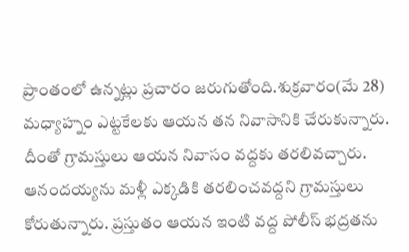ప్రాంతంలో ఉన్నట్లు ప్రచారం జరుగుతోంది.శుక్రవారం(మే 28) మధ్యాహ్నం ఎట్టకేలకు ఆయన తన నివాసానికి చేరుకున్నారు. దీంతో గ్రామస్తులు ఆయన నివాసం వద్దకు తరలివచ్చారు. ఆనందయ్యను మళ్లీ ఎక్కడికి తరలించవద్దని గ్రామస్తులు కోరుతున్నారు. ప్రస్తుతం ఆయన ఇంటి వద్ద పోలీస్ భద్రతను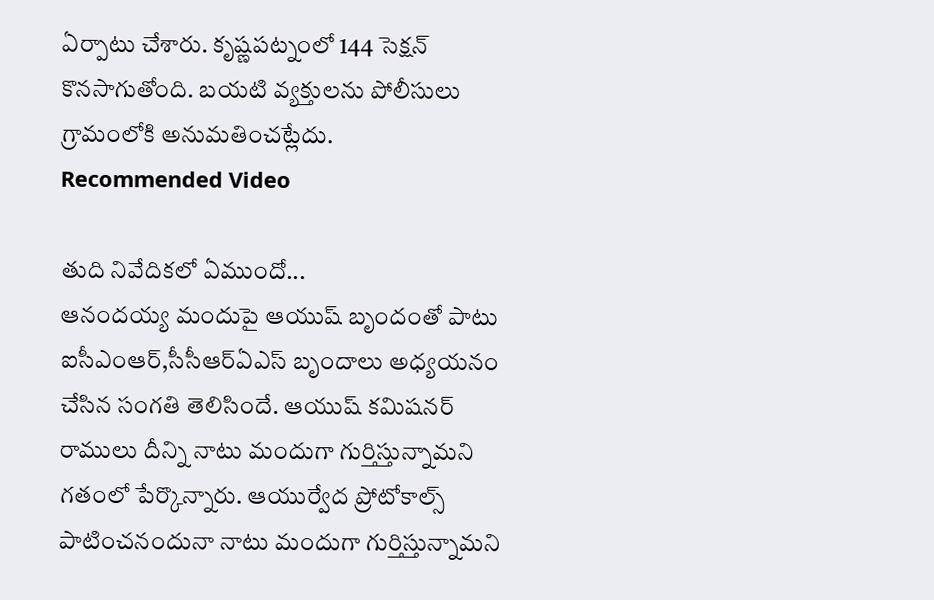ఏర్పాటు చేశారు. కృష్ణపట్నంలో 144 సెక్షన్ కొనసాగుతోంది. బయటి వ్యక్తులను పోలీసులు గ్రామంలోకి అనుమతించట్లేదు.
Recommended Video

తుది నివేదికలో ఏముందో...
ఆనందయ్య మందుపై ఆయుష్ బృందంతో పాటు ఐసీఎంఆర్,సీసీఆర్ఏఎస్ బృందాలు అధ్యయనం చేసిన సంగతి తెలిసిందే. ఆయుష్ కమిషనర్ రాములు దీన్ని నాటు మందుగా గుర్తిస్తున్నామని గతంలో పేర్కొన్నారు. ఆయుర్వేద ప్రోటోకాల్స్ పాటించనందునా నాటు మందుగా గుర్తిస్తున్నామని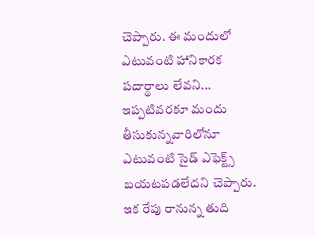చెప్పారు. ఈ మందులో ఎటువంటి హానికారక పదార్థాలు లేవని... ఇప్పటివరకూ మందు తీసుకున్నవారిలోనూ ఎటువంటి సైడ్ ఎఫెక్ట్స్ బయటపడలేదని చెప్పారు. ఇక రేపు రానున్న తుది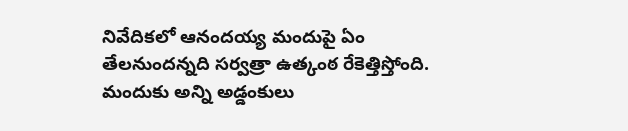నివేదికలో ఆనందయ్య మందుపై ఏం తేలనుందన్నది సర్వత్రా ఉత్కంఠ రేకెత్తిస్తోంది. మందుకు అన్ని అడ్డంకులు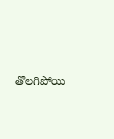తొలగిపోయి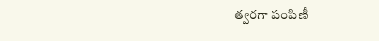త్వరగా పంపిణీ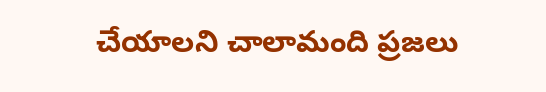చేయాలని చాలామంది ప్రజలు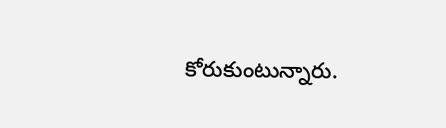కోరుకుంటున్నారు.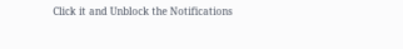Click it and Unblock the Notifications